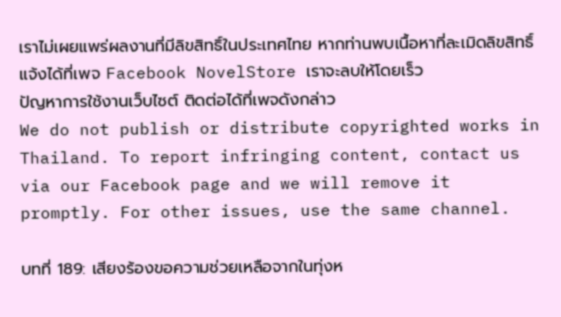เราไม่เผยแพร่ผลงานที่มีลิขสิทธิ์ในประเทศไทย หากท่านพบเนื้อหาที่ละเมิดลิขสิทธิ์ แจ้งได้ที่เพจ Facebook NovelStore เราจะลบให้โดยเร็ว
ปัญหาการใช้งานเว็บไซต์ ติดต่อได้ที่เพจดังกล่าว
We do not publish or distribute copyrighted works in Thailand. To report infringing content, contact us via our Facebook page and we will remove it promptly. For other issues, use the same channel.

บทที่ 189: เสียงร้องขอความช่วยเหลือจากในทุ่งห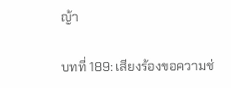ญ้า

บทที่ 189: เสียงร้องขอความช่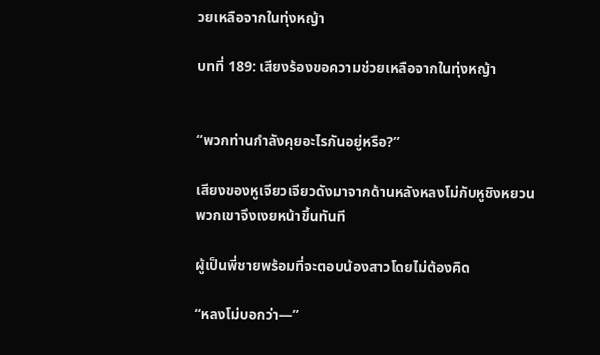วยเหลือจากในทุ่งหญ้า

บทที่ 189: เสียงร้องขอความช่วยเหลือจากในทุ่งหญ้า


“พวกท่านกำลังคุยอะไรกันอยู่หรือ?”

เสียงของหูเจียวเจียวดังมาจากด้านหลังหลงโม่กับหูชิงหยวน พวกเขาจึงเงยหน้าขึ้นทันที

ผู้เป็นพี่ชายพร้อมที่จะตอบน้องสาวโดยไม่ต้องคิด

“หลงโม่บอกว่า—”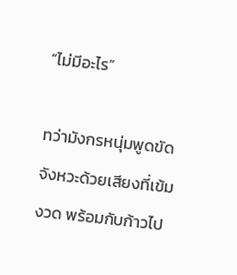“ไม่มีอะไร”

ทว่ามังกรหนุ่มพูดขัดจังหวะด้วยเสียงที่เข้มงวด พร้อมกับก้าวไป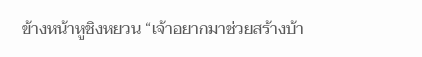ข้างหน้าหูชิงหยวน “เจ้าอยากมาช่วยสร้างบ้า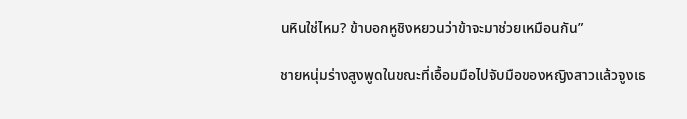นหินใช่ไหม? ข้าบอกหูชิงหยวนว่าข้าจะมาช่วยเหมือนกัน”

ชายหนุ่มร่างสูงพูดในขณะที่เอื้อมมือไปจับมือของหญิงสาวแล้วจูงเธ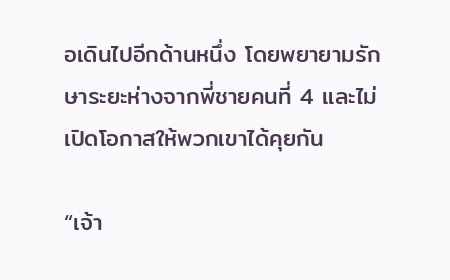อเดินไปอีกด้านหนึ่ง โดยพยายามรักษาระยะห่างจากพี่ชายคนที่ 4 และไม่เปิดโอกาสให้พวกเขาได้คุยกัน

“เจ้า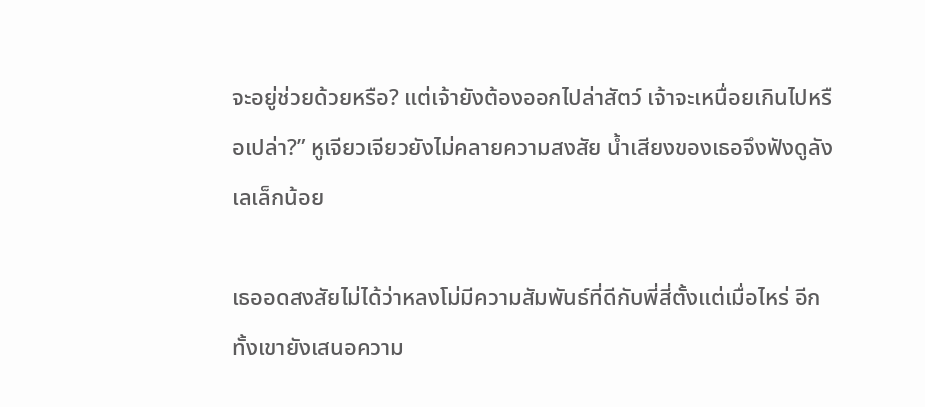จะอยู่ช่วยด้วยหรือ? แต่เจ้ายังต้องออกไปล่าสัตว์ เจ้าจะเหนื่อยเกินไปหรือเปล่า?” หูเจียวเจียวยังไม่คลายความสงสัย น้ำเสียงของเธอจึงฟังดูลังเลเล็กน้อย

เธออดสงสัยไม่ได้ว่าหลงโม่มีความสัมพันธ์ที่ดีกับพี่สี่ตั้งแต่เมื่อไหร่ อีกทั้งเขายังเสนอความ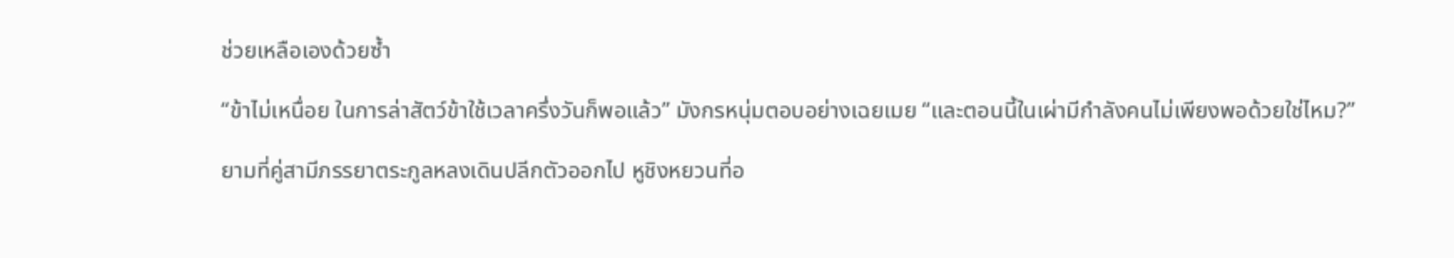ช่วยเหลือเองด้วยซ้ำ

“ข้าไม่เหนื่อย ในการล่าสัตว์ข้าใช้เวลาครึ่งวันก็พอแล้ว” มังกรหนุ่มตอบอย่างเฉยเมย “และตอนนี้ในเผ่ามีกำลังคนไม่เพียงพอด้วยใช่ไหม?”

ยามที่คู่สามีภรรยาตระกูลหลงเดินปลีกตัวออกไป หูชิงหยวนที่อ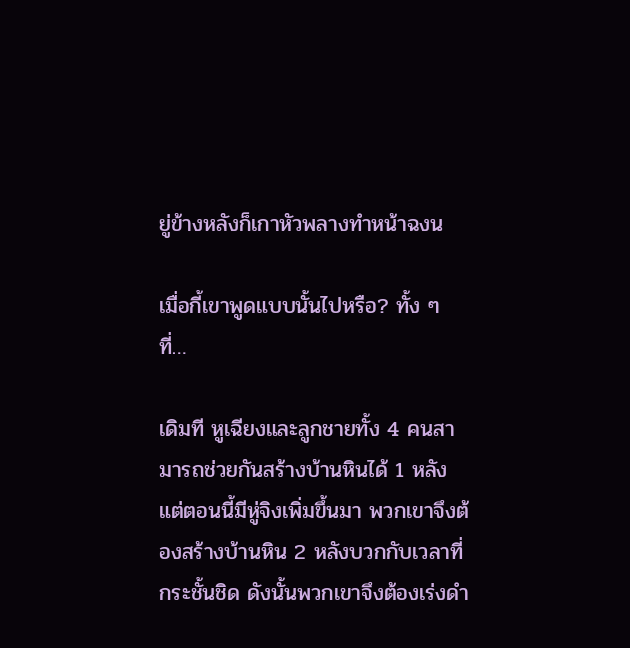ยู่ข้างหลังก็เกาหัวพลางทำหน้าฉงน

เมื่อกี้เขาพูดแบบนั้นไปหรือ? ทั้ง ๆ ที่…

เดิมที หูเฉียงและลูกชายทั้ง 4 คนสามารถช่วยกันสร้างบ้านหินได้ 1 หลัง แต่ตอนนี้มีหู่จิงเพิ่มขึ้นมา พวกเขาจึงต้องสร้างบ้านหิน 2 หลังบวกกับเวลาที่กระชั้นชิด ดังนั้นพวกเขาจึงต้องเร่งดำ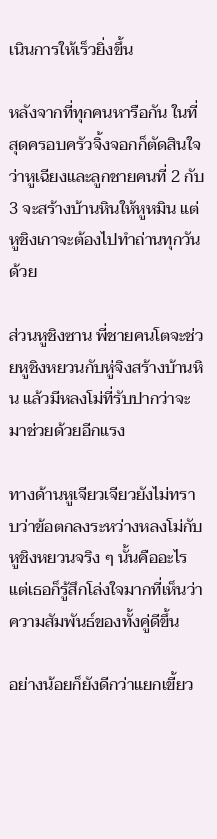เนินการให้เร็วยิ่งขึ้น

หลังจากที่ทุกคนหารือกัน ในที่สุดครอบครัวจิ้งจอกก็ตัดสินใจว่าหูเฉียงและลูกชายคนที่ 2 กับ 3 จะสร้างบ้านหินให้หูหมิน แต่หูชิงเกาจะต้องไปทำถ่านทุกวันด้วย

ส่วนหูชิงซาน พี่ชายคนโตจะช่วยหูชิงหยวนกับหู่จิงสร้างบ้านหิน แล้วมีหลงโม่ที่รับปากว่าจะมาช่วยด้วยอีกแรง

ทางด้านหูเจียวเจียวยังไม่ทราบว่าข้อตกลงระหว่างหลงโม่กับหูชิงหยวนจริง ๆ นั้นคืออะไร แต่เธอก็รู้สึกโล่งใจมากที่เห็นว่าความสัมพันธ์ของทั้งคู่ดีขึ้น

อย่างน้อยก็ยังดีกว่าแยกเขี้ยว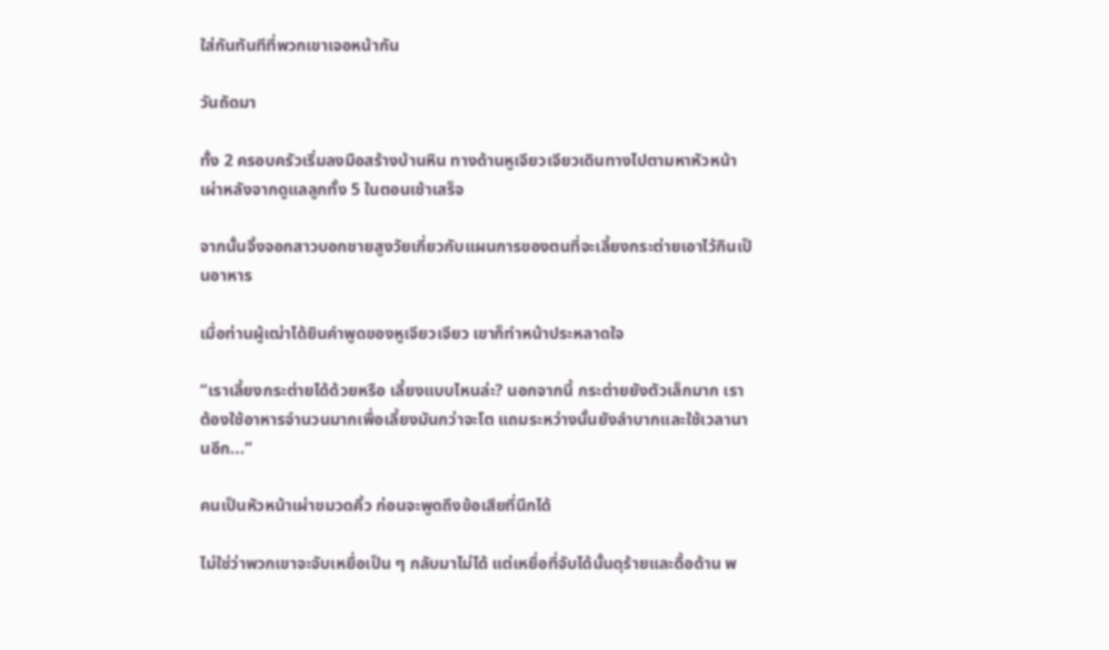ใส่กันทันทีที่พวกเขาเจอหน้ากัน

วันถัดมา

ทั้ง 2 ครอบครัวเริ่มลงมือสร้างบ้านหิน ทางด้านหูเจียวเจียวเดินทางไปตามหาหัวหน้าเผ่าหลังจากดูแลลูกทั้ง 5 ในตอนเช้าเสร็จ

จากนั้นจิ้งจอกสาวบอกชายสูงวัยเกี่ยวกับแผนการของตนที่จะเลี้ยงกระต่ายเอาไว้กินเป็นอาหาร

เมื่อท่านผู้เฒ่าได้ยินคำพูดของหูเจียวเจียว เขาก็ทำหน้าประหลาดใจ

“เราเลี้ยงกระต่ายได้ด้วยหรือ เลี้ยงแบบไหนล่ะ? นอกจากนี้ กระต่ายยังตัวเล็กมาก เราต้องใช้อาหารจำนวนมากเพื่อเลี้ยงมันกว่าจะโต แถมระหว่างนั้นยังลำบากและใช้เวลานานอีก...”

คนเป็นหัวหน้าเผ่าขมวดคิ้ว ก่อนจะพูดถึงข้อเสียที่นึกได้

ไม่ใช่ว่าพวกเขาจะจับเหยื่อเป็น ๆ กลับมาไม่ได้ แต่เหยื่อที่จับได้นั้นดุร้ายและดื้อด้าน พ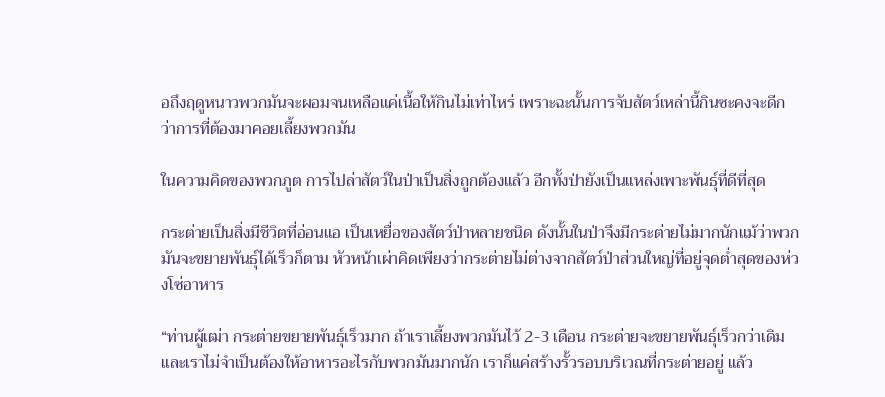อถึงฤดูหนาวพวกมันจะผอมจนเหลือแค่เนื้อให้กินไม่เท่าไหร่ เพราะฉะนั้นการจับสัตว์เหล่านี้กินซะคงจะดีกว่าการที่ต้องมาคอยเลี้ยงพวกมัน

ในความคิดของพวกภูต การไปล่าสัตว์ในป่าเป็นสิ่งถูกต้องแล้ว อีกทั้งป่ายังเป็นแหล่งเพาะพันธุ์ที่ดีที่สุด

กระต่ายเป็นสิ่งมีชีวิตที่อ่อนแอ เป็นเหยื่อของสัตว์ป่าหลายชนิด ดังนั้นในป่าจึงมีกระต่ายไม่มากนักแม้ว่าพวกมันจะขยายพันธุ์ได้เร็วก็ตาม หัวหน้าเผ่าคิดเพียงว่ากระต่ายไม่ต่างจากสัตว์ป่าส่วนใหญ่ที่อยู่จุดต่ำสุดของห่วงโซ่อาหาร

“ท่านผู้เฒ่า กระต่ายขยายพันธุ์เร็วมาก ถ้าเราเลี้ยงพวกมันไว้ 2-3 เดือน กระต่ายจะขยายพันธุ์เร็วกว่าเดิม และเราไม่จำเป็นต้องให้อาหารอะไรกับพวกมันมากนัก เราก็แค่สร้างรั้วรอบบริเวณที่กระต่ายอยู่ แล้ว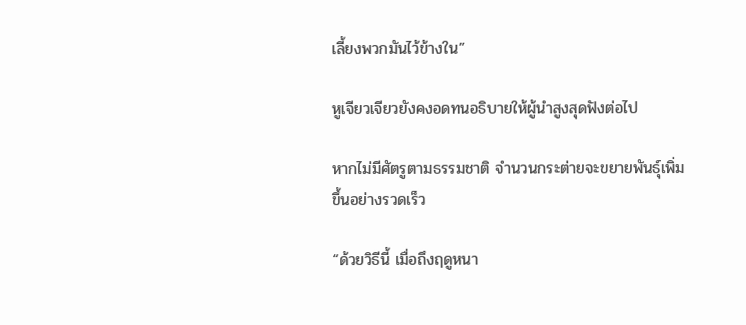เลี้ยงพวกมันไว้ข้างใน”

หูเจียวเจียวยังคงอดทนอธิบายให้ผู้นำสูงสุดฟังต่อไป

หากไม่มีศัตรูตามธรรมชาติ จำนวนกระต่ายจะขยายพันธุ์เพิ่มขึ้นอย่างรวดเร็ว

“ด้วยวิธีนี้ เมื่อถึงฤดูหนา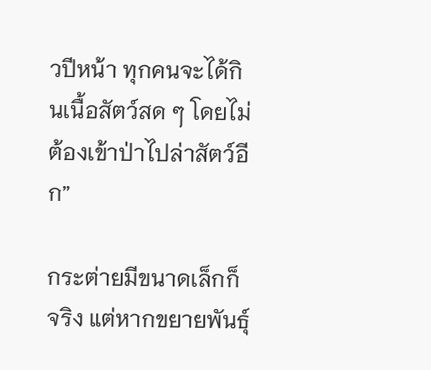วปีหน้า ทุกคนจะได้กินเนื้อสัตว์สด ๆ โดยไม่ต้องเข้าป่าไปล่าสัตว์อีก”

กระต่ายมีขนาดเล็กก็จริง แต่หากขยายพันธุ์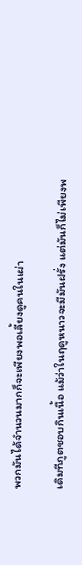พวกมันได้จำนวนมากก็จะเพียงพอเลี้ยงดูคนในเผ่า

เดิมทีภูตชอบกินเนื้อ แม้ว่าในฤดูหนาวจะมีมันฝรั่ง แต่มันก็ไม่เพียงพ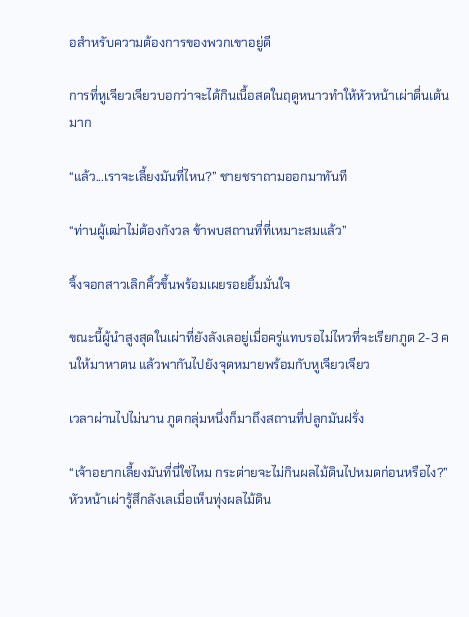อสำหรับความต้องการของพวกเขาอยู่ดี

การที่หูเจียวเจียวบอกว่าจะได้กินเนื้อสดในฤดูหนาวทำให้หัวหน้าเผ่าตื่นเต้นมาก

“แล้ว...เราจะเลี้ยงมันที่ไหน?” ชายชราถามออกมาทันที

“ท่านผู้เฒ่าไม่ต้องกังวล ข้าพบสถานที่ที่เหมาะสมแล้ว”

จิ้งจอกสาวเลิกคิ้วขึ้นพร้อมเผยรอยยิ้มมั่นใจ

ขณะนี้ผู้นำสูงสุดในเผ่าที่ยังลังเลอยู่เมื่อครู่แทบรอไม่ไหวที่จะเรียกภูต 2-3 คนให้มาหาตน แล้วพากันไปยังจุดหมายพร้อมกับหูเจียวเจียว

เวลาผ่านไปไม่นาน ภูตกลุ่มหนึ่งก็มาถึงสถานที่ปลูกมันฝรั่ง

“เจ้าอยากเลี้ยงมันที่นี่ใช่ไหม กระต่ายจะไม่กินผลไม้ดินไปหมดก่อนหรือไง?” หัวหน้าเผ่ารู้สึกลังเลเมื่อเห็นทุ่งผลไม้ดิน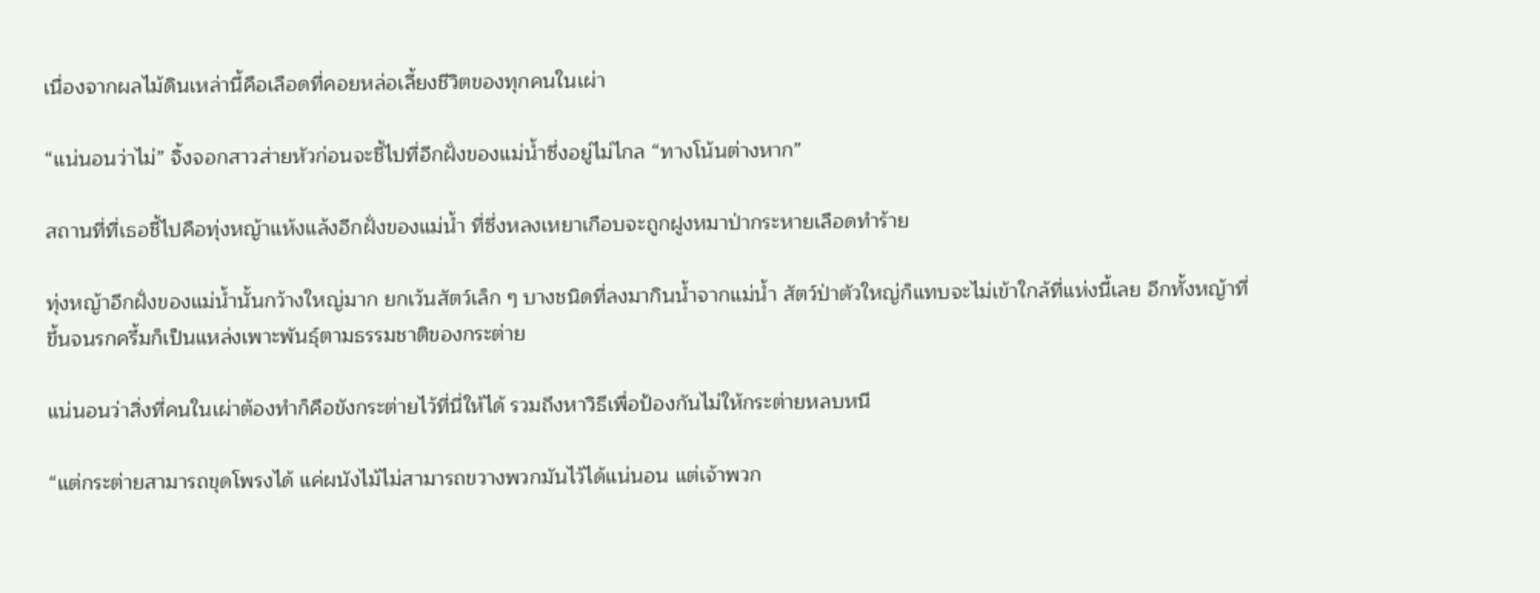เนื่องจากผลไม้ดินเหล่านี้คือเลือดที่คอยหล่อเลี้ยงชีวิตของทุกคนในเผ่า

“แน่นอนว่าไม่” จิ้งจอกสาวส่ายหัวก่อนจะชี้ไปที่อีกฝั่งของแม่น้ำซึ่งอยู่ไม่ไกล “ทางโน้นต่างหาก”

สถานที่ที่เธอชี้ไปคือทุ่งหญ้าแห้งแล้งอีกฝั่งของแม่น้ำ ที่ซึ่งหลงเหยาเกือบจะถูกฝูงหมาป่ากระหายเลือดทำร้าย

ทุ่งหญ้าอีกฝั่งของแม่น้ำนั้นกว้างใหญ่มาก ยกเว้นสัตว์เล็ก ๆ บางชนิดที่ลงมากินน้ำจากแม่น้ำ สัตว์ป่าตัวใหญ่ก็แทบจะไม่เข้าใกล้ที่แห่งนี้เลย อีกทั้งหญ้าที่ขึ้นจนรกครึ้มก็เป็นแหล่งเพาะพันธุ์ตามธรรมชาติของกระต่าย

แน่นอนว่าสิ่งที่คนในเผ่าต้องทำก็คือขังกระต่ายไว้ที่นี่ให้ได้ รวมถึงหาวิธีเพื่อป้องกันไม่ให้กระต่ายหลบหนี

“แต่กระต่ายสามารถขุดโพรงได้ แค่ผนังไม้ไม่สามารถขวางพวกมันไว้ได้แน่นอน แต่เจ้าพวก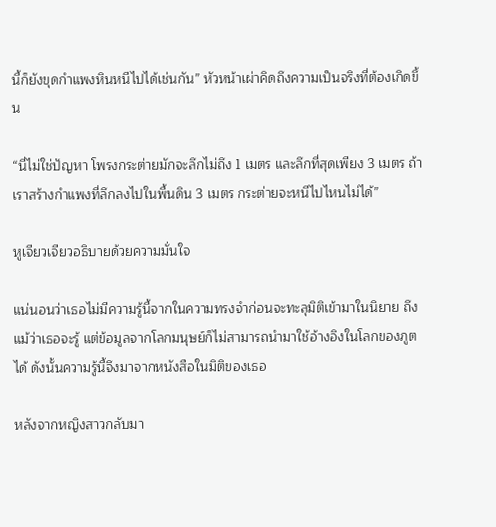นี้ก็ยังขุดกำแพงหินหนีไปได้เช่นกัน” หัวหน้าเผ่าคิดถึงความเป็นจริงที่ต้องเกิดขึ้น

“นี่ไม่ใช่ปัญหา โพรงกระต่ายมักจะลึกไม่ถึง 1 เมตร และลึกที่สุดเพียง 3 เมตร ถ้าเราสร้างกำแพงที่ลึกลงไปในพื้นดิน 3 เมตร กระต่ายจะหนีไปไหนไม่ได้”

หูเจียวเจียวอธิบายด้วยความมั่นใจ

แน่นอนว่าเธอไม่มีความรู้นี้จากในความทรงจำก่อนจะทะลุมิติเข้ามาในนิยาย ถึงแม้ว่าเธอจะรู้ แต่ข้อมูลจากโลกมนุษย์ก็ไม่สามารถนำมาใช้อ้างอิงในโลกของภูตได้ ดังนั้นความรู้นี้จึงมาจากหนังสือในมิติของเธอ

หลังจากหญิงสาวกลับมา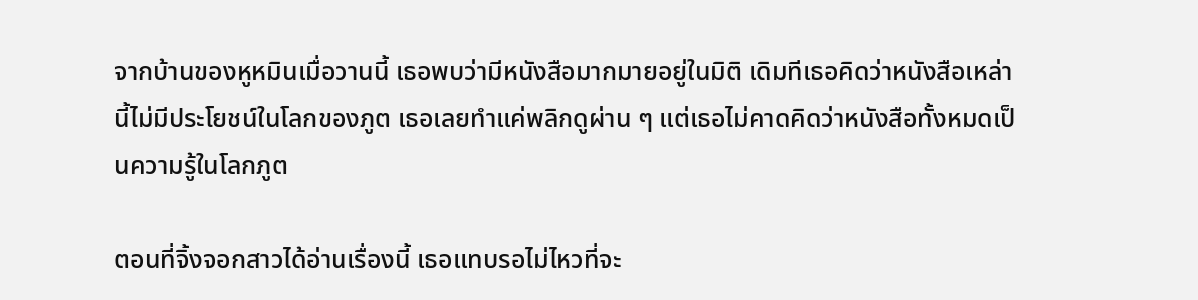จากบ้านของหูหมินเมื่อวานนี้ เธอพบว่ามีหนังสือมากมายอยู่ในมิติ เดิมทีเธอคิดว่าหนังสือเหล่านี้ไม่มีประโยชน์ในโลกของภูต เธอเลยทำแค่พลิกดูผ่าน ๆ แต่เธอไม่คาดคิดว่าหนังสือทั้งหมดเป็นความรู้ในโลกภูต

ตอนที่จิ้งจอกสาวได้อ่านเรื่องนี้ เธอแทบรอไม่ไหวที่จะ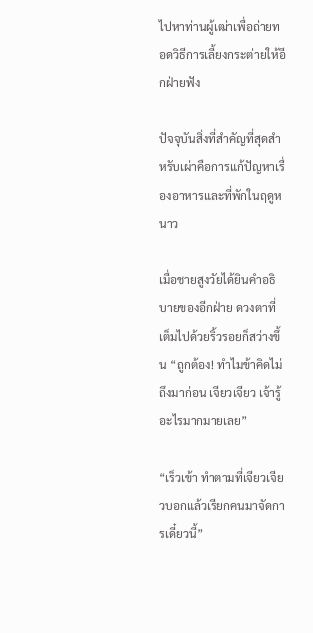ไปหาท่านผู้เฒ่าเพื่อถ่ายทอดวิธีการเลี้ยงกระต่ายให้อีกฝ่ายฟัง

ปัจจุบันสิ่งที่สำคัญที่สุดสำหรับเผ่าคือการแก้ปัญหาเรื่องอาหารและที่พักในฤดูหนาว

เมื่อชายสูงวัยได้ยินคำอธิบายของอีกฝ่าย ดวงตาที่เต็มไปด้วยริ้วรอยก็สว่างขึ้น “ถูกต้อง! ทำไมข้าคิดไม่ถึงมาก่อน เจียวเจียว เจ้ารู้อะไรมากมายเลย”

“เร็วเข้า ทำตามที่เจียวเจียวบอกแล้วเรียกคนมาจัดการเดี๋ยวนี้”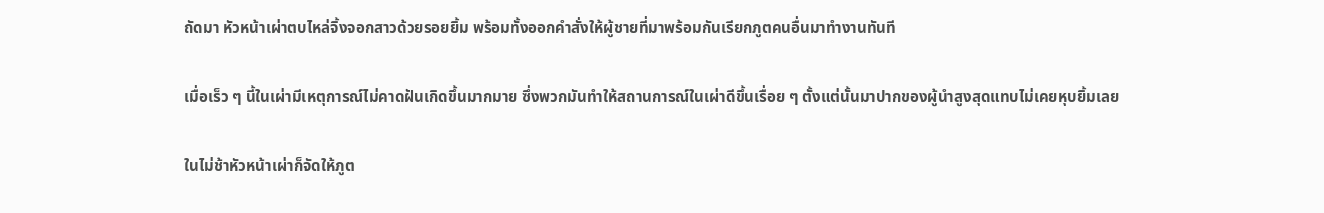ถัดมา หัวหน้าเผ่าตบไหล่จิ้งจอกสาวด้วยรอยยิ้ม พร้อมทั้งออกคำสั่งให้ผู้ชายที่มาพร้อมกันเรียกภูตคนอื่นมาทำงานทันที

เมื่อเร็ว ๆ นี้ในเผ่ามีเหตุการณ์ไม่คาดฝันเกิดขึ้นมากมาย ซึ่งพวกมันทำให้สถานการณ์ในเผ่าดีขึ้นเรื่อย ๆ ตั้งแต่นั้นมาปากของผู้นำสูงสุดแทบไม่เคยหุบยิ้มเลย

ในไม่ช้าหัวหน้าเผ่าก็จัดให้ภูต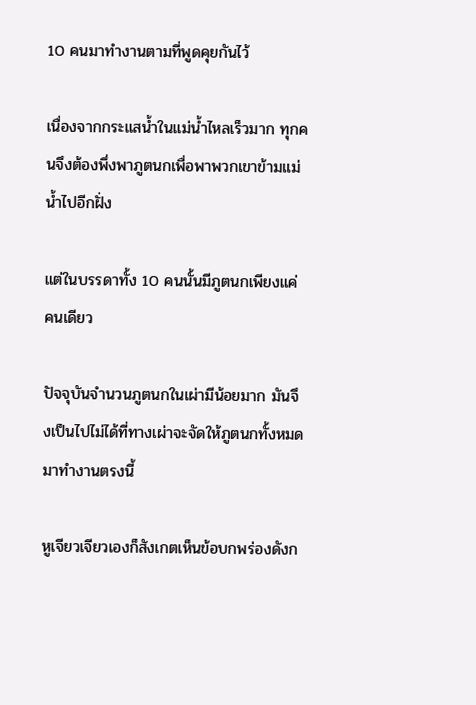10 คนมาทำงานตามที่พูดคุยกันไว้

เนื่องจากกระแสน้ำในแม่น้ำไหลเร็วมาก ทุกคนจึงต้องพึ่งพาภูตนกเพื่อพาพวกเขาข้ามแม่น้ำไปอีกฝั่ง

แต่ในบรรดาทั้ง 10 คนนั้นมีภูตนกเพียงแค่คนเดียว

ปัจจุบันจำนวนภูตนกในเผ่ามีน้อยมาก มันจึงเป็นไปไม่ได้ที่ทางเผ่าจะจัดให้ภูตนกทั้งหมดมาทำงานตรงนี้

หูเจียวเจียวเองก็สังเกตเห็นข้อบกพร่องดังก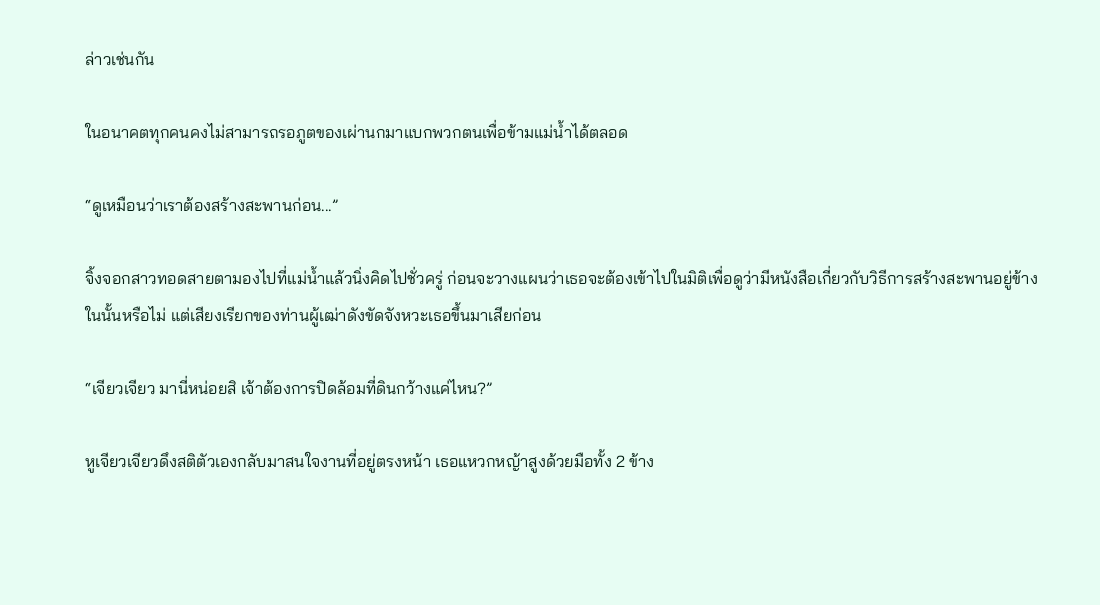ล่าวเช่นกัน

ในอนาคตทุกคนคงไม่สามารถรอภูตของเผ่านกมาแบกพวกตนเพื่อข้ามแม่น้ำได้ตลอด

“ดูเหมือนว่าเราต้องสร้างสะพานก่อน...”

จิ้งจอกสาวทอดสายตามองไปที่แม่น้ำแล้วนิ่งคิดไปชั่วครู่ ก่อนจะวางแผนว่าเธอจะต้องเข้าไปในมิติเพื่อดูว่ามีหนังสือเกี่ยวกับวิธีการสร้างสะพานอยู่ข้างในนั้นหรือไม่ แต่เสียงเรียกของท่านผู้เฒ่าดังขัดจังหวะเธอขึ้นมาเสียก่อน

“เจียวเจียว มานี่หน่อยสิ เจ้าต้องการปิดล้อมที่ดินกว้างแค่ไหน?”

หูเจียวเจียวดึงสติตัวเองกลับมาสนใจงานที่อยู่ตรงหน้า เธอแหวกหญ้าสูงด้วยมือทั้ง 2 ข้าง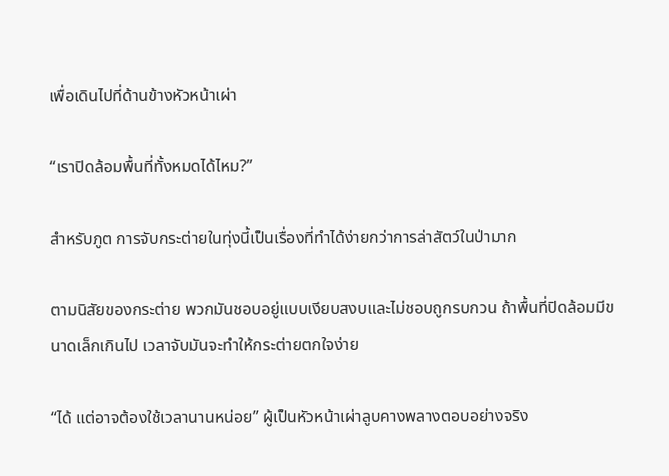เพื่อเดินไปที่ด้านข้างหัวหน้าเผ่า

“เราปิดล้อมพื้นที่ทั้งหมดได้ไหม?”

สำหรับภูต การจับกระต่ายในทุ่งนี้เป็นเรื่องที่ทำได้ง่ายกว่าการล่าสัตว์ในป่ามาก

ตามนิสัยของกระต่าย พวกมันชอบอยู่แบบเงียบสงบและไม่ชอบถูกรบกวน ถ้าพื้นที่ปิดล้อมมีขนาดเล็กเกินไป เวลาจับมันจะทำให้กระต่ายตกใจง่าย

“ได้ แต่อาจต้องใช้เวลานานหน่อย” ผู้เป็นหัวหน้าเผ่าลูบคางพลางตอบอย่างจริง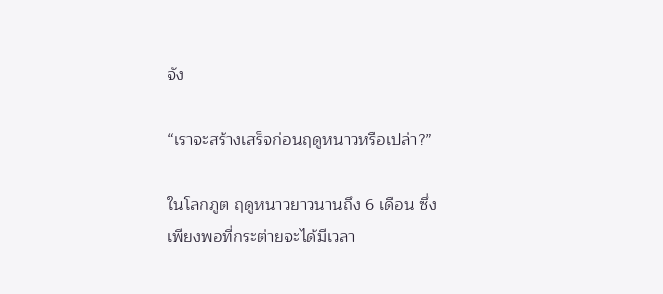จัง

“เราจะสร้างเสร็จก่อนฤดูหนาวหรือเปล่า?”

ในโลกภูต ฤดูหนาวยาวนานถึง 6 เดือน ซึ่งเพียงพอที่กระต่ายจะได้มีเวลา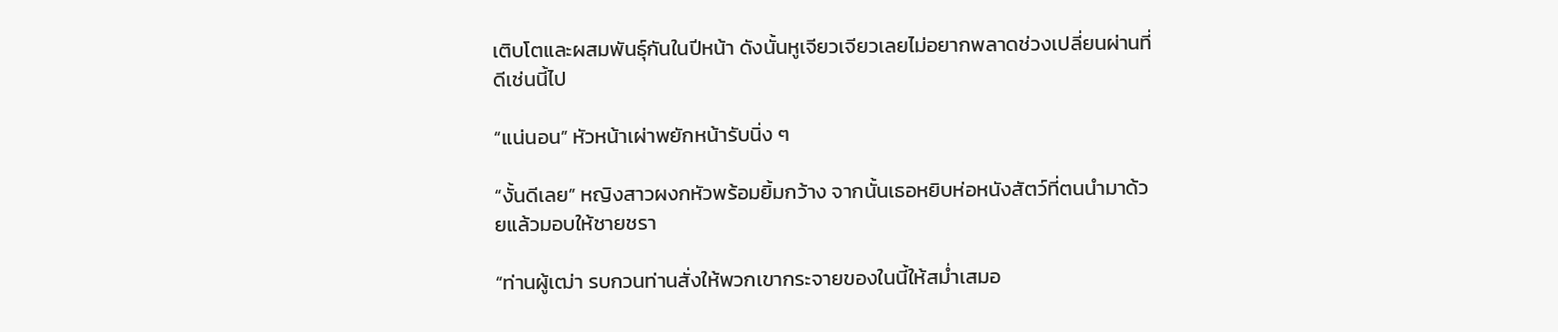เติบโตและผสมพันธุ์กันในปีหน้า ดังนั้นหูเจียวเจียวเลยไม่อยากพลาดช่วงเปลี่ยนผ่านที่ดีเช่นนี้ไป

“แน่นอน” หัวหน้าเผ่าพยักหน้ารับนิ่ง ๆ

“งั้นดีเลย” หญิงสาวผงกหัวพร้อมยิ้มกว้าง จากนั้นเธอหยิบห่อหนังสัตว์ที่ตนนำมาด้วยแล้วมอบให้ชายชรา

“ท่านผู้เฒ่า รบกวนท่านสั่งให้พวกเขากระจายของในนี้ให้สม่ำเสมอ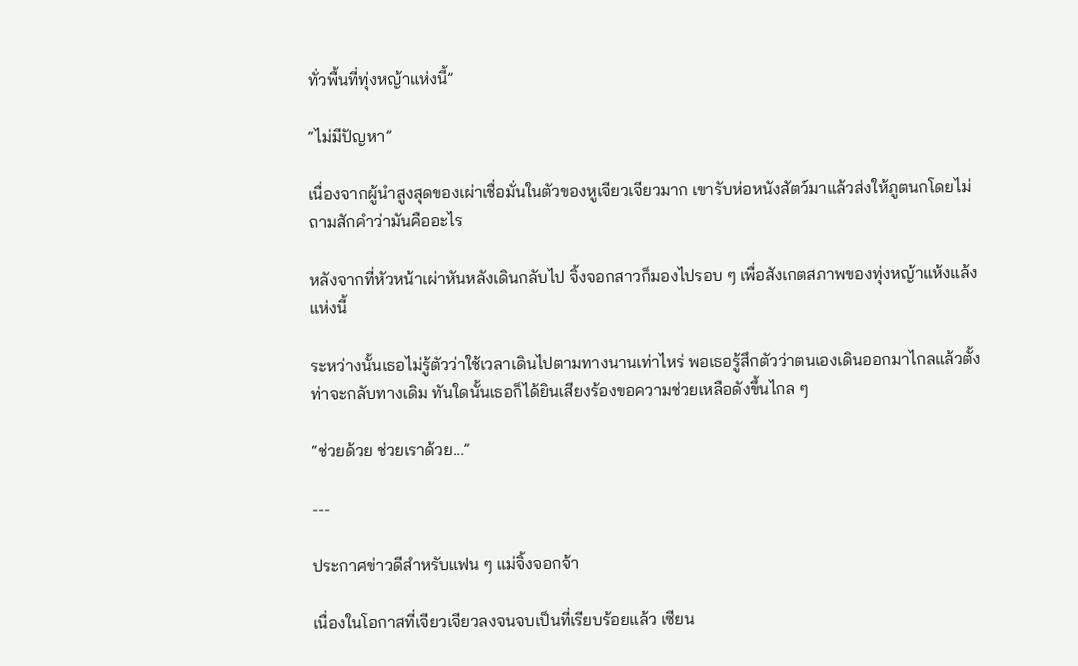ทั่วพื้นที่ทุ่งหญ้าแห่งนี้”

“ไม่มีปัญหา”

เนื่องจากผู้นำสูงสุดของเผ่าเชื่อมั่นในตัวของหูเจียวเจียวมาก เขารับห่อหนังสัตว์มาแล้วส่งให้ภูตนกโดยไม่ถามสักคำว่ามันคืออะไร

หลังจากที่หัวหน้าเผ่าหันหลังเดินกลับไป จิ้งจอกสาวก็มองไปรอบ ๆ เพื่อสังเกตสภาพของทุ่งหญ้าแห้งแล้งแห่งนี้

ระหว่างนั้นเธอไม่รู้ตัวว่าใช้เวลาเดินไปตามทางนานเท่าไหร่ พอเธอรู้สึกตัวว่าตนเองเดินออกมาไกลแล้วตั้งท่าจะกลับทางเดิม ทันใดนั้นเธอก็ได้ยินเสียงร้องขอความช่วยเหลือดังขึ้นไกล ๆ

“ช่วยด้วย ช่วยเราด้วย...”

---

ประกาศข่าวดีสำหรับแฟน ๆ แม่จิ้งจอกจ้า

เนื่องในโอกาสที่เจียวเจียวลงจนจบเป็นที่เรียบร้อยแล้ว เซียน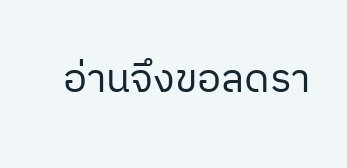อ่านจึงขอลดรา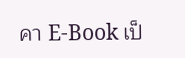คา E-Book เป็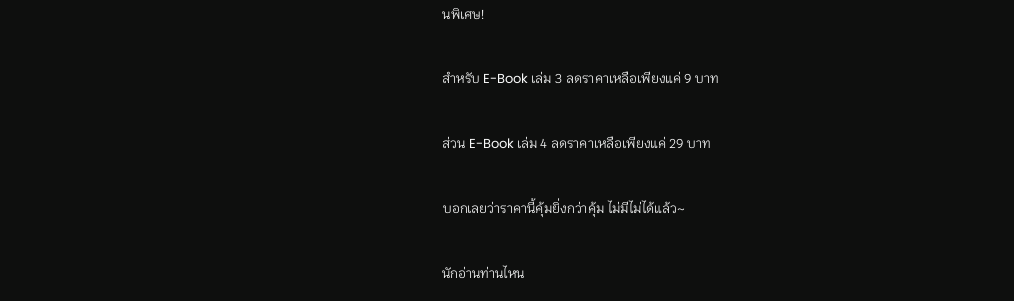นพิเศษ!

สำหรับ E-Book เล่ม 3 ลดราคาเหลือเพียงแค่ 9 บาท

ส่วน E-Book เล่ม 4 ลดราคาเหลือเพียงแค่ 29 บาท

บอกเลยว่าราคานี้คุ้มยิ่งกว่าคุ้ม ไม่มีไม่ได้แล้ว~

นักอ่านท่านไหน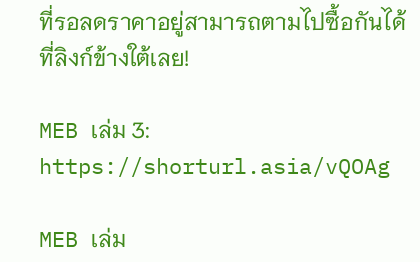ที่รอลดราคาอยู่สามารถตามไปซื้อกันได้ที่ลิงก์ข้างใต้เลย!

MEB เล่ม 3: https://shorturl.asia/vQOAg

MEB เล่ม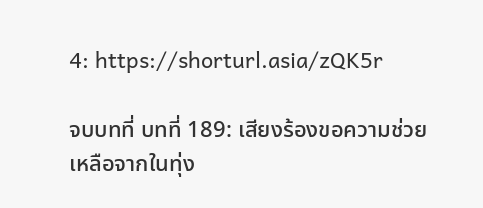4: https://shorturl.asia/zQK5r

จบบทที่ บทที่ 189: เสียงร้องขอความช่วยเหลือจากในทุ่ง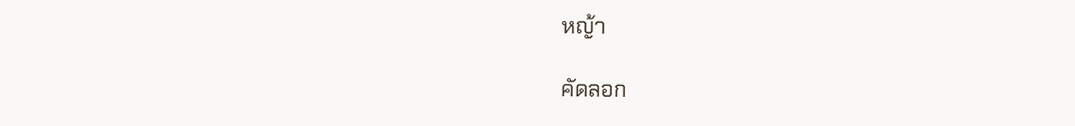หญ้า

คัดลอก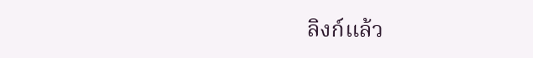ลิงก์แล้ว